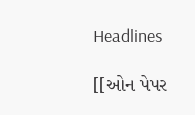Headlines

[[ઓન પેપર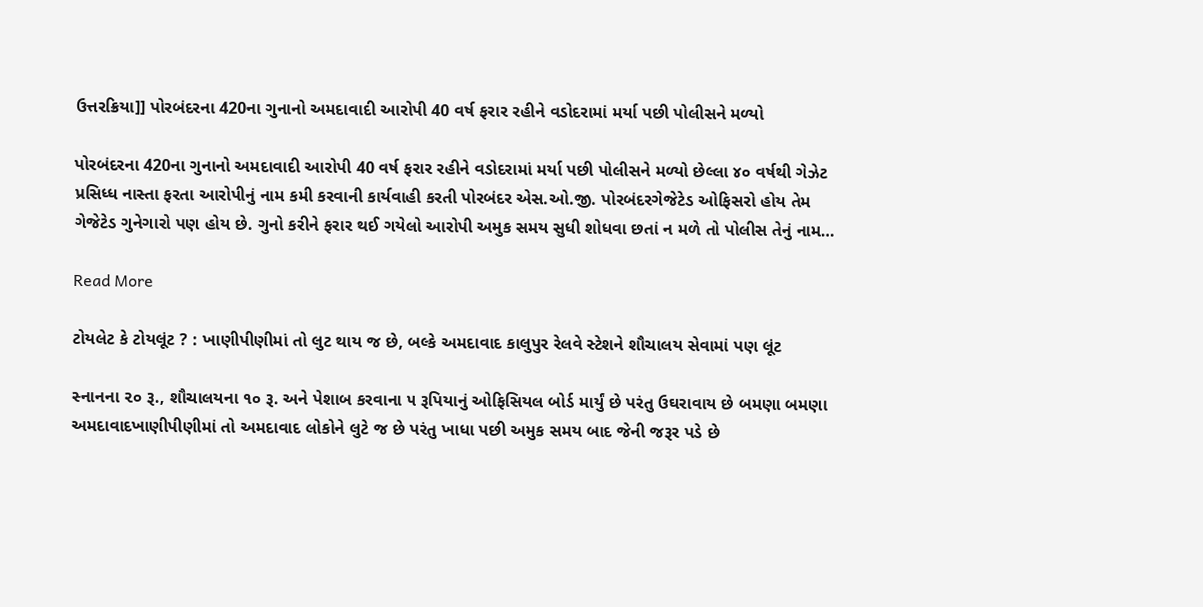ઉત્તરક્રિયા]] પોરબંદરના 420ના ગુનાનો અમદાવાદી આરોપી 40 વર્ષ ફરાર રહીને વડોદરામાં મર્યા પછી પોલીસને મળ્યો

પોરબંદરના 420ના ગુનાનો અમદાવાદી આરોપી 40 વર્ષ ફરાર રહીને વડોદરામાં મર્યા પછી પોલીસને મળ્યો છેલ્લા ૪૦ વર્ષથી ગેઝેટ પ્રસિધ્ધ નાસ્તા ફરતા આરોપીનું નામ કમી કરવાની કાર્યવાહી કરતી પોરબંદર એસ.ઓ.જી. પોરબંદરગેજેટેડ ઓફિસરો હોય તેમ ગેજેટેડ ગુનેગારો પણ હોય છે. ગુનો કરીને ફરાર થઈ ગયેલો આરોપી અમુક સમય સુધી શોધવા છતાં ન મળે તો પોલીસ તેનું નામ…

Read More

ટોયલેટ કે ટોયલૂંટ ? : ખાણીપીણીમાં તો લુટ થાય જ છે, બલ્કે અમદાવાદ કાલુપુર રેલવે સ્ટેશને શૌચાલય સેવામાં પણ લૂંટ

સ્નાનના ૨૦ રૂ., શૌચાલયના ૧૦ રૂ. અને પેશાબ કરવાના ૫ રૂપિયાનું ઓફિસિયલ બોર્ડ માર્યું છે પરંતુ ઉઘરાવાય છે બમણા બમણા અમદાવાદખાણીપીણીમાં તો અમદાવાદ લોકોને લુટે જ છે પરંતુ ખાધા પછી અમુક સમય બાદ જેની જરૂર પડે છે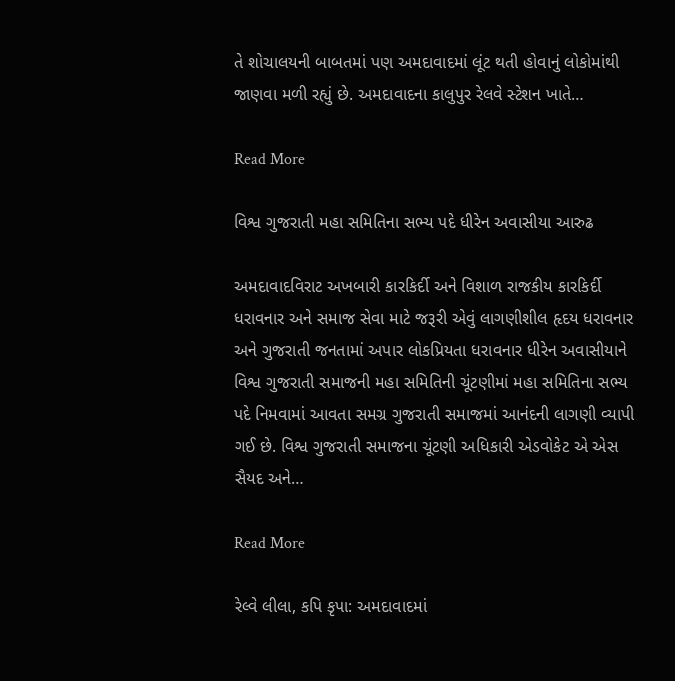તે શોચાલયની બાબતમાં પણ અમદાવાદમાં લૂંટ થતી હોવાનું લોકોમાંથી જાણવા મળી રહ્યું છે. અમદાવાદના કાલુપુર રેલવે સ્ટેશન ખાતે…

Read More

વિશ્વ ગુજરાતી મહા સમિતિના સભ્ય પદે ધીરેન અવાસીયા આરુઢ

અમદાવાદવિરાટ અખબારી કારકિર્દી અને વિશાળ રાજકીય કારકિર્દી ધરાવનાર અને સમાજ સેવા માટે જરૂરી એવું લાગણીશીલ હૃદય ધરાવનાર અને ગુજરાતી જનતામાં અપાર લોકપ્રિયતા ધરાવનાર ધીરેન અવાસીયાને વિશ્વ ગુજરાતી સમાજની મહા સમિતિની ચૂંટણીમાં મહા સમિતિના સભ્ય પદે નિમવામાં આવતા સમગ્ર ગુજરાતી સમાજમાં આનંદની લાગણી વ્યાપી ગઈ છે. વિશ્વ ગુજરાતી સમાજના ચૂંટણી અધિકારી એડવોકેટ એ એસ સૈયદ અને…

Read More

રેલ્વે લીલા, કપિ કૃપા: અમદાવાદમાં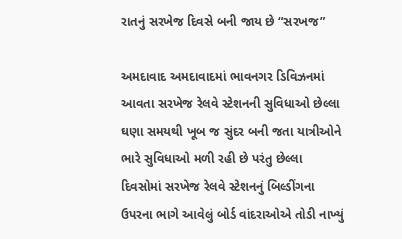રાતનું સરખેજ દિવસે બની જાય છે “સરખજ”

અમદાવાદ અમદાવાદમાં ભાવનગર ડિવિઝનમાં આવતા સરખેજ રેલવે સ્ટેશનની સુવિધાઓ છેલ્લા ઘણા સમયથી ખૂબ જ સુંદર બની જતા યાત્રીઓને ભારે સુવિધાઓ મળી રહી છે પરંતુ છેલ્લા દિવસોમાં સરખેજ રેલવે સ્ટેશનનું બિલ્ડીંગના ઉપરના ભાગે આવેલું બોર્ડ વાંદરાઓએ તોડી નાખ્યું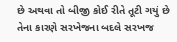છે અથવા તો બીજી કોઈ રીતે તૂટી ગયું છે તેના કારણે સરખેજના બદલે સરખજ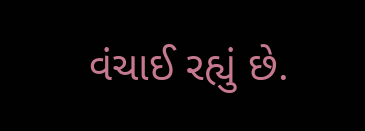વંચાઈ રહ્યું છે.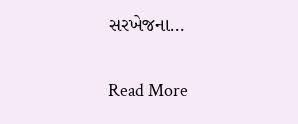સરખેજના…

Read More